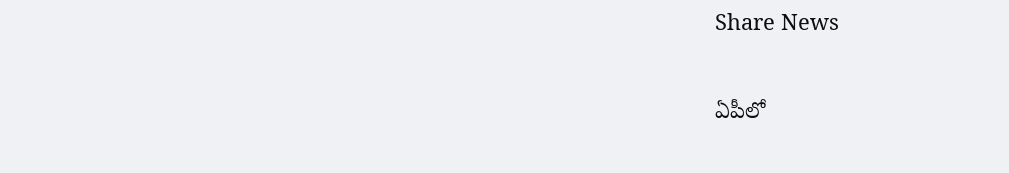Share News

ఏపీలో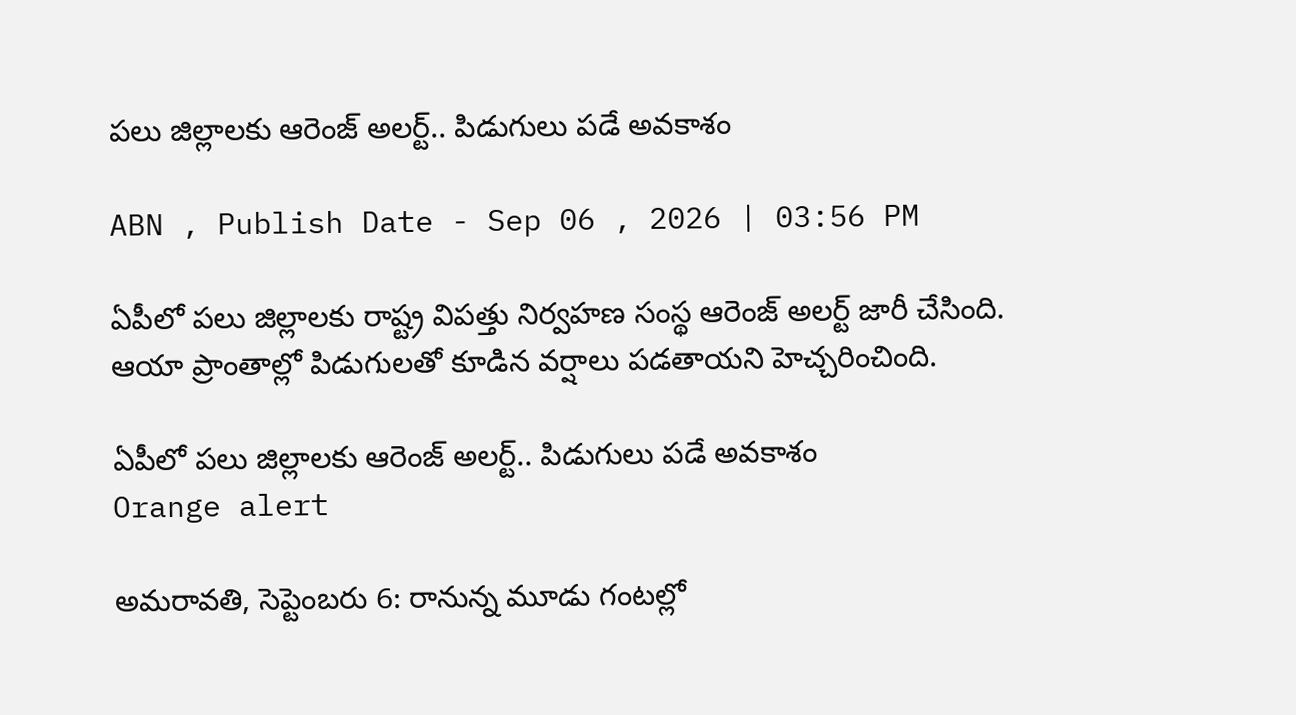పలు జిల్లాలకు ఆరెంజ్ అలర్ట్.. పిడుగులు పడే అవకాశం

ABN , Publish Date - Sep 06 , 2026 | 03:56 PM

ఏపీలో పలు జిల్లాలకు రాష్ట్ర విపత్తు నిర్వహణ సంస్థ ఆరెంజ్ అలర్ట్ జారీ చేసింది. ఆయా ప్రాంతాల్లో పిడుగులతో కూడిన వర్షాలు పడతాయని హెచ్చరించింది.

ఏపీలో పలు జిల్లాలకు ఆరెంజ్ అలర్ట్.. పిడుగులు పడే అవకాశం
Orange alert

అమరావతి, సెప్టెంబరు 6: రానున్న మూడు గంటల్లో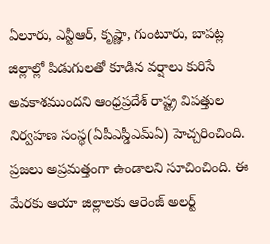ఏలూరు, ఎన్టీఆర్, కృష్ణా, గుంటూరు, బాపట్ల జిల్లాల్లో పిడుగులతో కూడిన వర్షాలు కురిసే అవకాశముందని ఆంధ్రప్రదేశ్ రాష్ట్ర విపత్తుల నిర్వహణ సంస్థ(ఏపీఎస్డీఎమ్ఏ) హెచ్చరించింది. ప్రజలు అప్రమత్తంగా ఉండాలని సూచించింది. ఈ మేరకు ఆయా జిల్లాలకు ఆరెంజ్ అలర్ట్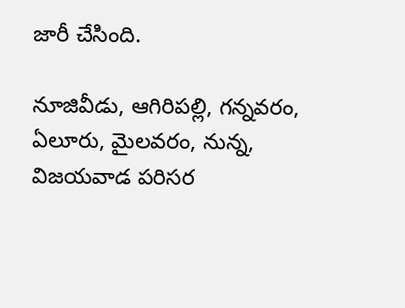జారీ చేసింది.

నూజివీడు, ఆగిరిపల్లి, గన్నవరం, ఏలూరు, మైలవరం, నున్న, విజయవాడ పరిసర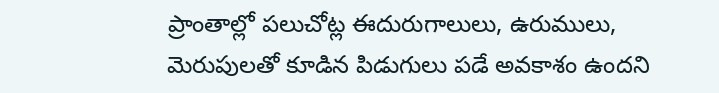ప్రాంతాల్లో పలుచోట్ల ఈదురుగాలులు, ఉరుములు, మెరుపులతో కూడిన పిడుగులు పడే అవకాశం ఉందని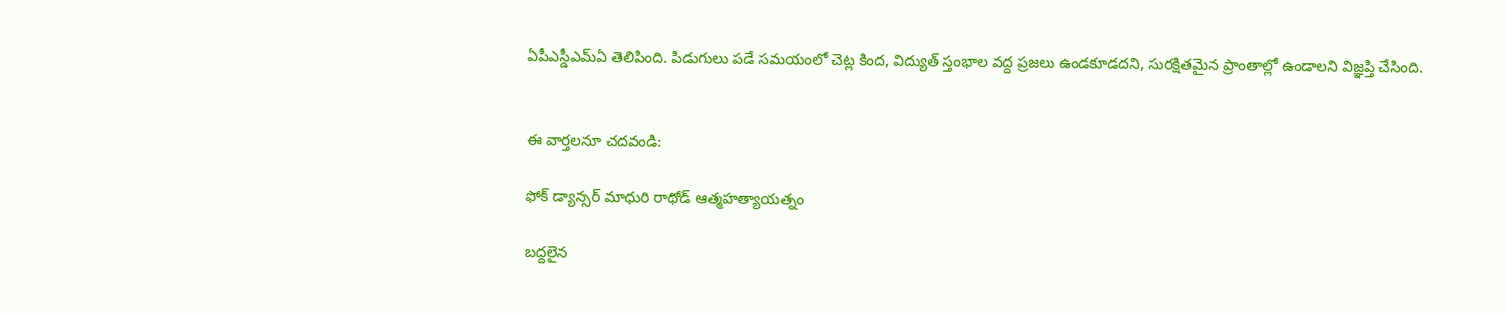ఏపీఎస్డీఎమ్ఏ తెలిపింది. పిడుగులు పడే సమయంలో చెట్ల కింద, విద్యుత్ స్తంభాల వద్ద ప్రజలు ఉండకూడదని, సురక్షితమైన ప్రాంతాల్లో ఉండాలని విజ్ఞప్తి చేసింది.


ఈ వార్తలనూ చదవండి:

ఫోక్ డ్యాన్సర్ మాధురి రాథోడ్ ఆత్మహత్యాయత్నం

బద్దలైన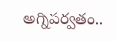అగ్నిపర్వతం..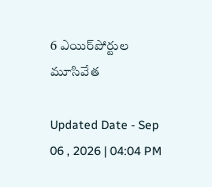6 ఎయిర్‌పోర్టుల మూసివేత

Updated Date - Sep 06 , 2026 | 04:04 PM